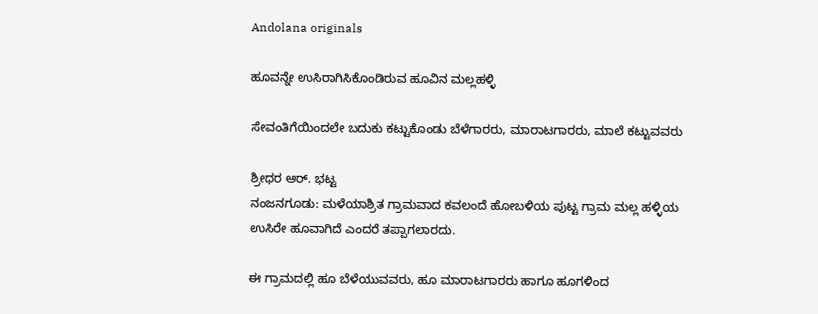Andolana originals

ಹೂವನ್ನೇ ಉಸಿರಾಗಿಸಿಕೊಂಡಿರುವ ಹೂವಿನ ಮಲ್ಲಹಳ್ಳಿ

ಸೇವಂತಿಗೆಯಿಂದಲೇ ಬದುಕು ಕಟ್ಟುಕೊಂಡು ಬೆಳೆಗಾರರು, ಮಾರಾಟಗಾರರು, ಮಾಲೆ ಕಟ್ಟುವವರು

ಶ್ರೀಧರ ಆರ್. ಭಟ್ಟ
ನಂಜನಗೂಡು: ಮಳೆಯಾಶ್ರಿತ ಗ್ರಾಮವಾದ ಕವಲಂದೆ ಹೋಬಳಿಯ ಪುಟ್ಟ ಗ್ರಾಮ ಮಲ್ಲ ಹಳ್ಳಿಯ ಉಸಿರೇ ಹೂವಾಗಿದೆ ಎಂದರೆ ತಪ್ಪಾಗಲಾರದು.

ಈ ಗ್ರಾಮದಲ್ಲಿ ಹೂ ಬೆಳೆಯುವವರು, ಹೂ ಮಾರಾಟಗಾರರು ಹಾಗೂ ಹೂಗಳಿಂದ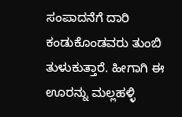ಸಂಪಾದನೆಗೆ ದಾರಿ ಕಂಡುಕೊಂಡವರು ತುಂಬಿ ತುಳುಕುತ್ತಾರೆ. ಹೀಗಾಗಿ ಈ ಊರನ್ನು ಮಲ್ಲಹಳ್ಳಿ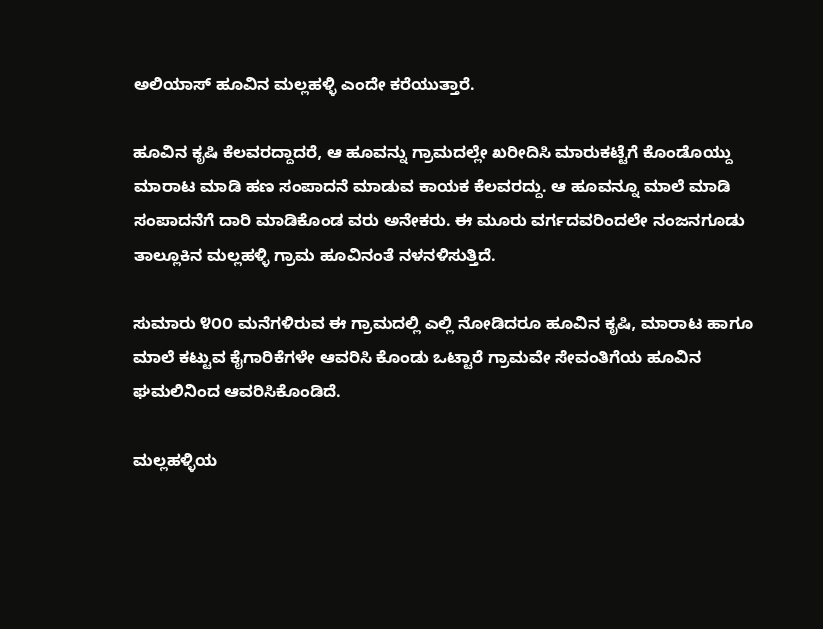ಅಲಿಯಾಸ್ ಹೂವಿನ ಮಲ್ಲಹಳ್ಳಿ ಎಂದೇ ಕರೆಯುತ್ತಾರೆ.

ಹೂವಿನ ಕೃಷಿ ಕೆಲವರದ್ದಾದರೆ, ಆ ಹೂವನ್ನು ಗ್ರಾಮದಲ್ಲೇ ಖರೀದಿಸಿ ಮಾರುಕಟ್ಟೆಗೆ ಕೊಂಡೊಯ್ದು ಮಾರಾಟ ಮಾಡಿ ಹಣ ಸಂಪಾದನೆ ಮಾಡುವ ಕಾಯಕ ಕೆಲವರದ್ದು. ಆ ಹೂವನ್ನೂ ಮಾಲೆ ಮಾಡಿ ಸಂಪಾದನೆಗೆ ದಾರಿ ಮಾಡಿಕೊಂಡ ವರು ಅನೇಕರು. ಈ ಮೂರು ವರ್ಗದವರಿಂದಲೇ ನಂಜನಗೂಡು ತಾಲ್ಲೂಕಿನ ಮಲ್ಲಹಳ್ಳಿ ಗ್ರಾಮ ಹೂವಿನಂತೆ ನಳನಳಿಸುತ್ತಿದೆ.

ಸುಮಾರು ೪೦೦ ಮನೆಗಳಿರುವ ಈ ಗ್ರಾಮದಲ್ಲಿ ಎಲ್ಲಿ ನೋಡಿದರೂ ಹೂವಿನ ಕೃಷಿ, ಮಾರಾಟ ಹಾಗೂ ಮಾಲೆ ಕಟ್ಟುವ ಕೈಗಾರಿಕೆಗಳೇ ಆವರಿಸಿ ಕೊಂಡು ಒಟ್ಟಾರೆ ಗ್ರಾಮವೇ ಸೇವಂತಿಗೆಯ ಹೂವಿನ ಘಮಲಿನಿಂದ ಆವರಿಸಿಕೊಂಡಿದೆ.

ಮಲ್ಲಹಳ್ಳಿಯ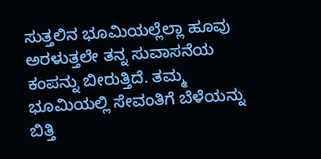ಸುತ್ತಲಿನ ಭೂಮಿಯಲ್ಲೆಲ್ಲಾ ಹೂವು ಅರಳುತ್ತಲೇ ತನ್ನ ಸುವಾಸನೆಯ ಕಂಪನ್ನು ಬೀರುತ್ತಿದೆ. ತಮ್ಮ ಭೂಮಿಯಲ್ಲಿ ಸೇವಂತಿಗೆ ಬೆಳೆಯನ್ನು ಬಿತ್ತಿ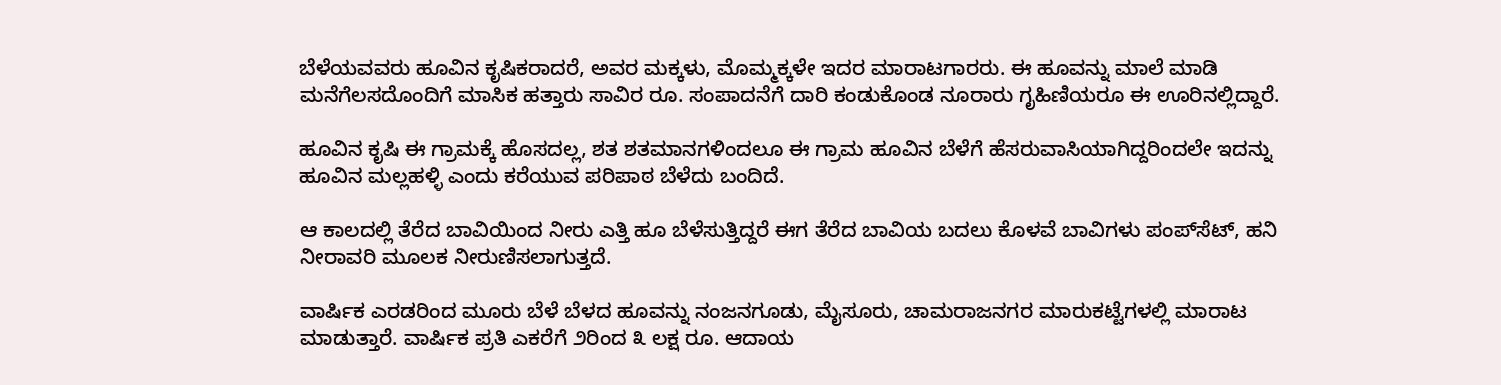ಬೆಳೆಯವವರು ಹೂವಿನ ಕೃಷಿಕರಾದರೆ, ಅವರ ಮಕ್ಕಳು, ಮೊಮ್ಮಕ್ಕಳೇ ಇದರ ಮಾರಾಟಗಾರರು. ಈ ಹೂವನ್ನು ಮಾಲೆ ಮಾಡಿ ಮನೆಗೆಲಸದೊಂದಿಗೆ ಮಾಸಿಕ ಹತ್ತಾರು ಸಾವಿರ ರೂ. ಸಂಪಾದನೆಗೆ ದಾರಿ ಕಂಡುಕೊಂಡ ನೂರಾರು ಗೃಹಿಣಿಯರೂ ಈ ಊರಿನಲ್ಲಿದ್ದಾರೆ.

ಹೂವಿನ ಕೃಷಿ ಈ ಗ್ರಾಮಕ್ಕೆ ಹೊಸದಲ್ಲ, ಶತ ಶತಮಾನಗಳಿಂದಲೂ ಈ ಗ್ರಾಮ ಹೂವಿನ ಬೆಳೆಗೆ ಹೆಸರುವಾಸಿಯಾಗಿದ್ದರಿಂದಲೇ ಇದನ್ನು ಹೂವಿನ ಮಲ್ಲಹಳ್ಳಿ ಎಂದು ಕರೆಯುವ ಪರಿಪಾಠ ಬೆಳೆದು ಬಂದಿದೆ.

ಆ ಕಾಲದಲ್ಲಿ ತೆರೆದ ಬಾವಿಯಿಂದ ನೀರು ಎತ್ತಿ ಹೂ ಬೆಳೆಸುತ್ತಿದ್ದರೆ ಈಗ ತೆರೆದ ಬಾವಿಯ ಬದಲು ಕೊಳವೆ ಬಾವಿಗಳು ಪಂಪ್‌ಸೆಟ್, ಹನಿ ನೀರಾವರಿ ಮೂಲಕ ನೀರುಣಿಸಲಾಗುತ್ತದೆ.

ವಾರ್ಷಿಕ ಎರಡರಿಂದ ಮೂರು ಬೆಳೆ ಬೆಳದ ಹೂವನ್ನು ನಂಜನಗೂಡು, ಮೈಸೂರು, ಚಾಮರಾಜನಗರ ಮಾರುಕಟ್ಟೆಗಳಲ್ಲಿ ಮಾರಾಟ ಮಾಡುತ್ತಾರೆ. ವಾರ್ಷಿಕ ಪ್ರತಿ ಎಕರೆಗೆ ೨ರಿಂದ ೩ ಲಕ್ಷ ರೂ. ಆದಾಯ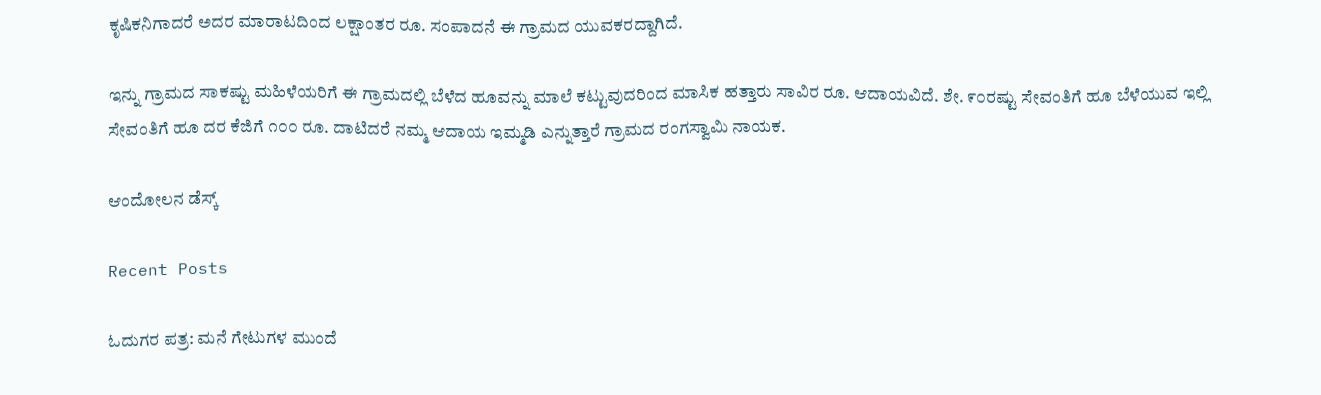ಕೃಷಿಕನಿಗಾದರೆ ಅದರ ಮಾರಾಟದಿಂದ ಲಕ್ಷಾಂತರ ರೂ. ಸಂಪಾದನೆ ಈ ಗ್ರಾಮದ ಯುವಕರದ್ದಾಗಿದೆ.

ಇನ್ನು ಗ್ರಾಮದ ಸಾಕಷ್ಟು ಮಹಿಳೆಯರಿಗೆ ಈ ಗ್ರಾಮದಲ್ಲಿ ಬೆಳೆದ ಹೂವನ್ನು ಮಾಲೆ ಕಟ್ಟುವುದರಿಂದ ಮಾಸಿಕ ಹತ್ತಾರು ಸಾವಿರ ರೂ. ಆದಾಯವಿದೆ. ಶೇ. ೯೦ರಷ್ಟು ಸೇವಂತಿಗೆ ಹೂ ಬೆಳೆಯುವ ಇಲ್ಲಿ ಸೇವಂತಿಗೆ ಹೂ ದರ ಕೆಜಿಗೆ ೧೦೦ ರೂ. ದಾಟಿದರೆ ನಮ್ಮ ಆದಾಯ ಇಮ್ಮಡಿ ಎನ್ನುತ್ತಾರೆ ಗ್ರಾಮದ ರಂಗಸ್ವಾಮಿ ನಾಯಕ.

ಆಂದೋಲನ ಡೆಸ್ಕ್

Recent Posts

ಓದುಗರ ಪತ್ರ: ಮನೆ ಗೇಟುಗಳ ಮುಂದೆ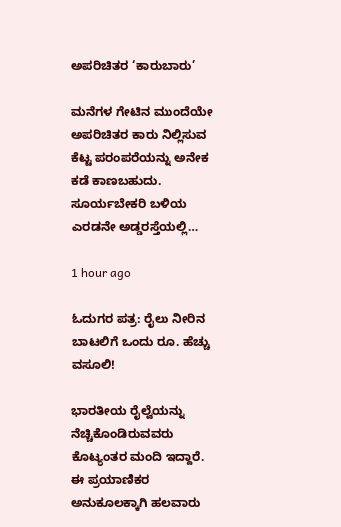ಅಪರಿಚಿತರ ‘ಕಾರುಬಾರು’

ಮನೆಗಳ ಗೇಟಿನ ಮುಂದೆಯೇ ಅಪರಿಚಿತರ ಕಾರು ನಿಲ್ಲಿಸುವ ಕೆಟ್ಟ ಪರಂಪರೆಯನ್ನು ಅನೇಕ ಕಡೆ ಕಾಣಬಹುದು. ಸೂರ್ಯಬೇಕರಿ ಬಳಿಯ ಎರಡನೇ ಅಡ್ಡರಸ್ತೆಯಲ್ಲಿ…

1 hour ago

ಓದುಗರ ಪತ್ರ: ರೈಲು ನೀರಿನ ಬಾಟಲಿಗೆ ಒಂದು ರೂ. ಹೆಚ್ಚು ವಸೂಲಿ!

ಭಾರತೀಯ ರೈಲ್ವೆಯನ್ನು ನೆಚ್ಚಿಕೊಂಡಿರುವವರು ಕೊಟ್ಯಂತರ ಮಂದಿ ಇದ್ದಾರೆ. ಈ ಪ್ರಯಾಣಿಕರ ಅನುಕೂಲಕ್ಕಾಗಿ ಹಲವಾರು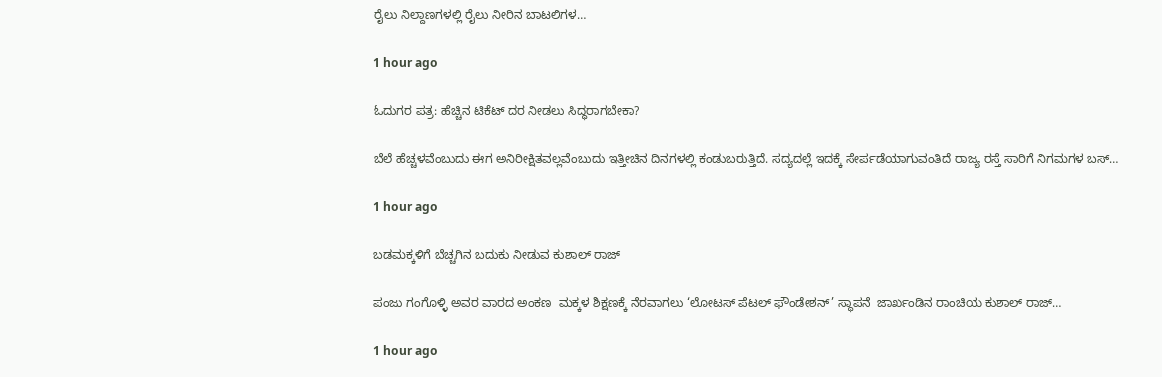ರೈಲು ನಿಲ್ದಾಣಗಳಲ್ಲಿ ರೈಲು ನೀರಿನ ಬಾಟಲಿಗಳ…

1 hour ago

ಓದುಗರ ಪತ್ರ: ಹೆಚ್ಚಿನ ಟಿಕೆಟ್ ದರ ನೀಡಲು ಸಿದ್ಧರಾಗಬೇಕಾ?

ಬೆಲೆ ಹೆಚ್ಚಳವೆಂಬುದು ಈಗ ಅನಿರೀಕ್ಷಿತವಲ್ಲವೆಂಬುದು ಇತ್ತೀಚಿನ ದಿನಗಳಲ್ಲಿ ಕಂಡುಬರುತ್ತಿದೆ. ಸದ್ಯದಲ್ಲೆ ಇದಕ್ಕೆ ಸೇರ್ಪಡೆಯಾಗುವಂತಿದೆ ರಾಜ್ಯ ರಸ್ತೆ ಸಾರಿಗೆ ನಿಗಮಗಳ ಬಸ್…

1 hour ago

ಬಡಮಕ್ಕಳಿಗೆ ಬೆಚ್ಚಗಿನ ಬದುಕು ನೀಡುವ ಕುಶಾಲ್ ರಾಜ್

ಪಂಜು ಗಂಗೊಳ್ಳಿ ಅವರ ವಾರದ ಅಂಕಣ  ಮಕ್ಕಳ ಶಿಕ್ಷಣಕ್ಕೆ ನೆರವಾಗಲು ‘ಲೋಟಸ್ ಪೆಟಲ್ ಫೌಂಡೇಶನ್’ ಸ್ಥಾಪನೆ  ಜಾರ್ಖಂಡಿನ ರಾಂಚಿಯ ಕುಶಾಲ್ ರಾಜ್…

1 hour ago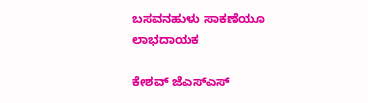ಬಸವನಹುಳು ಸಾಕಣೆಯೂ ಲಾಭದಾಯಕ

ಕೇಶವ್ ಜೆಎಸ್‌ಎಸ್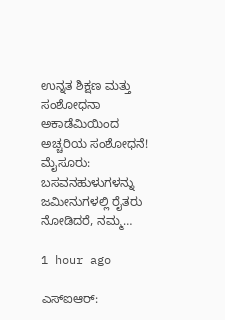ಉನ್ನತ ಶಿಕ್ಷಣ ಮತ್ತು ಸಂಶೋಧನಾ ಅಕಾಡೆಮಿಯಿಂದ ಅಚ್ಚರಿಯ ಸಂಶೋಧನೆ! ಮೈಸೂರು: ಬಸವನಹುಳುಗಳನ್ನು ಜಮೀನುಗಳಲ್ಲಿ ರೈತರು ನೋಡಿದರೆ, ನಮ್ಮ…

1 hour ago

ಎಸ್‌ಐಆರ್: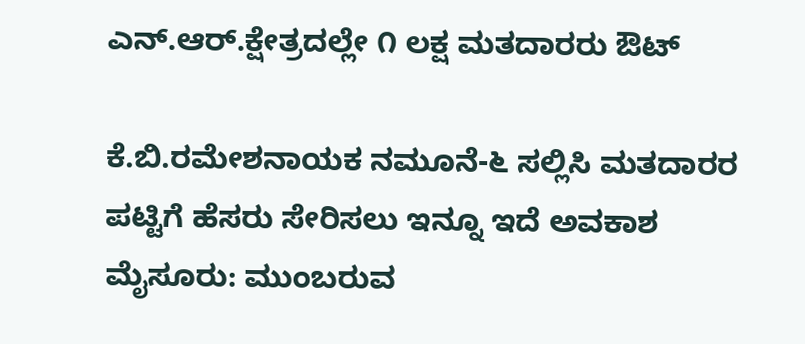ಎನ್.ಆರ್.ಕ್ಷೇತ್ರದಲ್ಲೇ ೧ ಲಕ್ಷ ಮತದಾರರು ಔಟ್

ಕೆ.ಬಿ.ರಮೇಶನಾಯಕ ನಮೂನೆ-೬ ಸಲ್ಲಿಸಿ ಮತದಾರರ ಪಟ್ಟಿಗೆ ಹೆಸರು ಸೇರಿಸಲು ಇನ್ನೂ ಇದೆ ಅವಕಾಶ  ಮೈಸೂರು: ಮುಂಬರುವ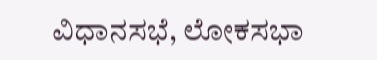ವಿಧಾನಸಭೆ, ಲೋಕಸಭಾ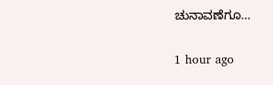ಚುನಾವಣೆಗೂ…

1 hour ago